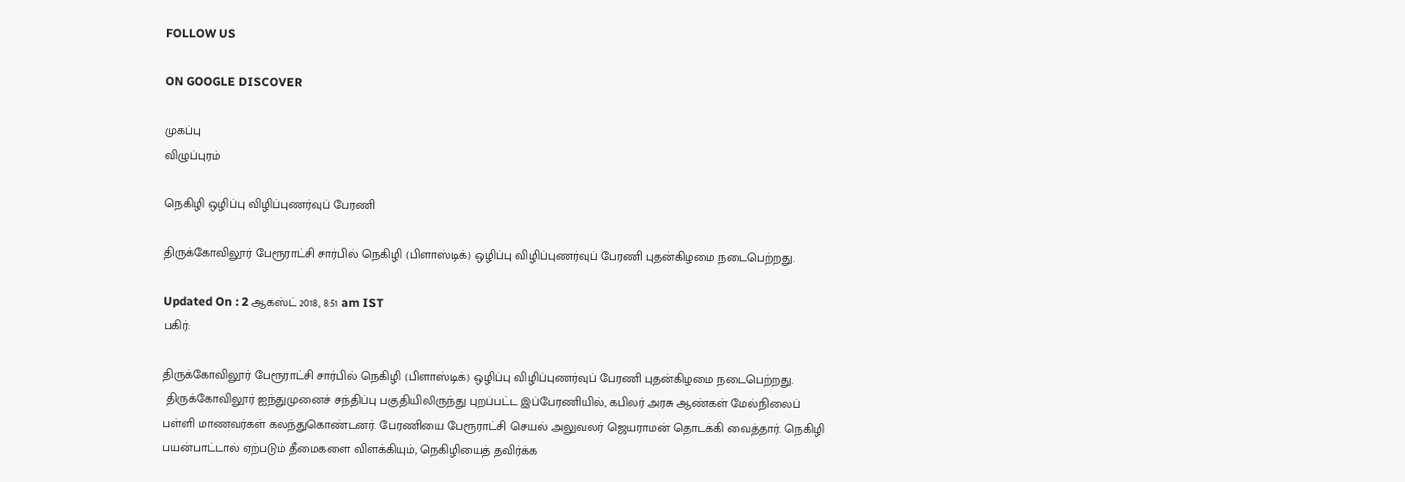FOLLOW US

ON GOOGLE DISCOVER

முகப்பு
விழுப்புரம்

நெகிழி ஒழிப்பு விழிப்புணர்வுப் பேரணி

திருக்கோவிலூர் பேரூராட்சி சார்பில் நெகிழி (பிளாஸ்டிக்) ஒழிப்பு விழிப்புணர்வுப் பேரணி புதன்கிழமை நடைபெற்றது.

Updated On : 2 ஆகஸ்ட் 2018, 8:51 am IST
பகிர்:

திருக்கோவிலூர் பேரூராட்சி சார்பில் நெகிழி (பிளாஸ்டிக்) ஒழிப்பு விழிப்புணர்வுப் பேரணி புதன்கிழமை நடைபெற்றது.
 திருக்கோவிலூர் ஐந்துமுனைச் சந்திப்பு பகுதியிலிருந்து புறப்பட்ட இப்பேரணியில், கபிலர் அரசு ஆண்கள் மேல்நிலைப் பள்ளி மாணவர்கள் கலந்துகொண்டனர். பேரணியை பேரூராட்சி செயல் அலுவலர் ஜெயராமன் தொடக்கி வைத்தார். நெகிழி பயன்பாட்டால் ஏற்படும் தீமைகளை விளக்கியும், நெகிழியைத் தவிர்க்க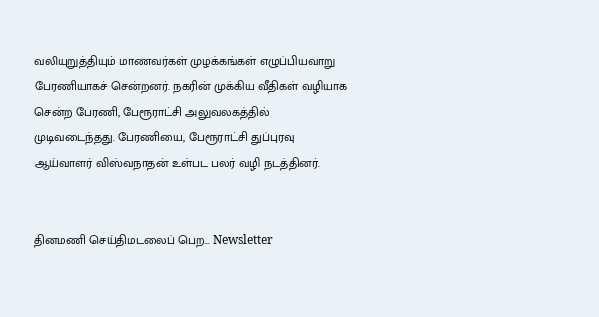வலியுறுத்தியும் மாணவர்கள் முழக்கங்கள் எழுப்பியவாறு பேரணியாகச் சென்றனர். நகரின் முக்கிய வீதிகள் வழியாக சென்ற பேரணி, பேரூராட்சி அலுவலகத்தில் முடிவடைந்தது. பேரணியை, பேரூராட்சி துப்புரவு ஆய்வாளர் விஸ்வநாதன் உள்பட பலர் வழி நடத்தினர்.


தினமணி செய்திமடலைப் பெற... Newsletter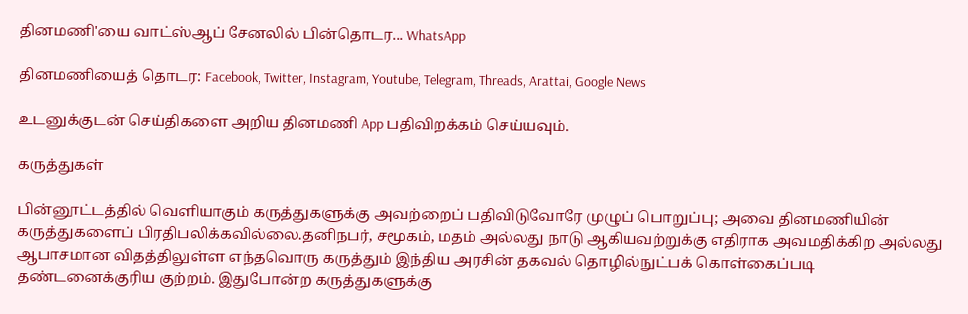தினமணி'யை வாட்ஸ்ஆப் சேனலில் பின்தொடர... WhatsApp

தினமணியைத் தொடர: Facebook, Twitter, Instagram, Youtube, Telegram, Threads, Arattai, Google News

உடனுக்குடன் செய்திகளை அறிய தினமணி App பதிவிறக்கம் செய்யவும்.

கருத்துகள்

பின்னூட்டத்தில் வெளியாகும் கருத்துகளுக்கு அவற்றைப் பதிவிடுவோரே முழுப் பொறுப்பு; அவை தினமணியின் கருத்துகளைப் பிரதிபலிக்கவில்லை.தனிநபர், சமூகம், மதம் அல்லது நாடு ஆகியவற்றுக்கு எதிராக அவமதிக்கிற அல்லது ஆபாசமான விதத்திலுள்ள எந்தவொரு கருத்தும் இந்திய அரசின் தகவல் தொழில்நுட்பக் கொள்கைப்படி தண்டனைக்குரிய குற்றம். இதுபோன்ற கருத்துகளுக்கு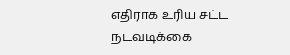எதிராக உரிய சட்ட நடவடிக்கை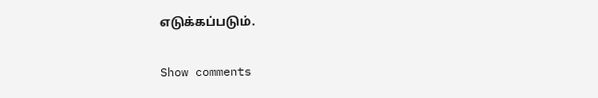எடுக்கப்படும்.

Show comments